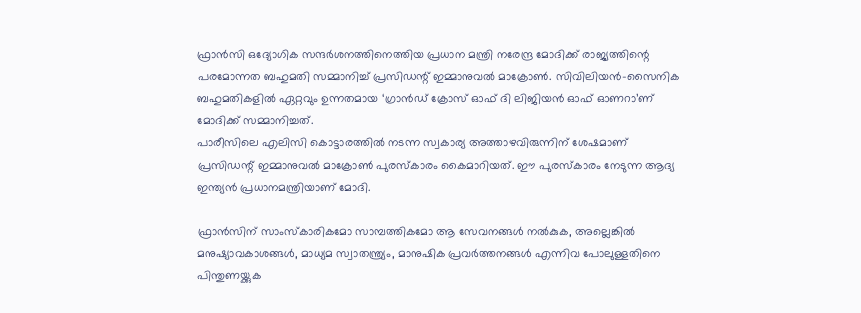ഫ്രാൻസി ഒദ്യോഗിക സന്ദർശനത്തിനെത്തിയ പ്രധാന മന്ത്രി നരേന്ദ്ര മോദിക്ക് രാജ്യത്തിന്റെ പരമോന്നത ബഹുമതി സമ്മാനിച്ച് പ്രസിഡന്റ് ഇമ്മാനുവല്‍ മാക്രോണ്‍. സിവിലിയന്‍-സൈനിക ബഹുമതികളില്‍ ഏറ്റവും ഉന്നതമായ ‘ഗ്രാന്‍ഡ് ക്രോസ് ഓഫ് ദി ലിജിയന്‍ ഓഫ് ഓണറാ’ണ് മോദിക്ക് സമ്മാനിച്ചത്.
പാരീസിലെ എലിസി കൊട്ടാരത്തില്‍ നടന്ന സ്വകാര്യ അത്താഴവിരുന്നിന് ശേഷമാണ് പ്രസിഡന്റ് ഇമ്മാനുവല്‍ മാക്രോണ്‍ പുരസ്‌കാരം കൈമാറിയത്. ഈ പുരസ്‌കാരം നേടുന്ന ആദ്യ ഇന്ത്യന്‍ പ്രധാനമന്ത്രിയാണ് മോദി.

ഫ്രാന്‍സിന് സാംസ്‌കാരികമോ സാമ്പത്തികമോ ആ സേവനങ്ങള്‍ നല്‍കുക, അല്ലെങ്കില്‍ മനുഷ്യാവകാശങ്ങള്‍, മാധ്യമ സ്വാതന്ത്ര്യം, മാനുഷിക പ്രവര്‍ത്തനങ്ങള്‍ എന്നിവ പോലുള്ളതിനെ പിന്തുണയ്ക്കുക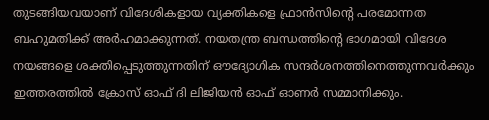തുടങ്ങിയവയാണ് വിദേശികളായ വ്യക്തികളെ ഫ്രാന്‍സിന്റെ പരമോന്നത ബഹുമതിക്ക് അർഹമാക്കുന്നത്. നയതന്ത്ര ബന്ധത്തിന്റെ ഭാഗമായി വിദേശ നയങ്ങളെ ശക്തിപ്പെടുത്തുന്നതിന് ഔദ്യോഗിക സന്ദര്‍ശനത്തിനെത്തുന്നവര്‍ക്കും ഇത്തരത്തില്‍ ക്രോസ് ഓഫ് ദി ലിജിയന്‍ ഓഫ് ഓണര്‍ സമ്മാനിക്കും.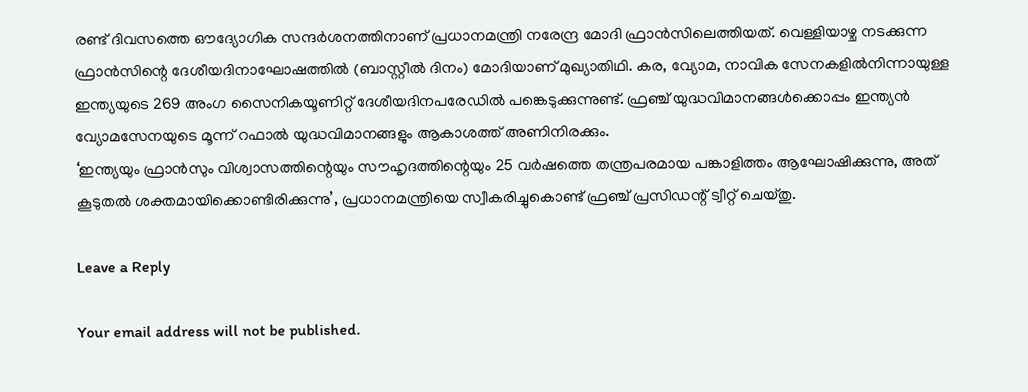രണ്ട് ദിവസത്തെ ഔദ്യോഗിക സന്ദര്‍ശനത്തിനാണ് പ്രധാനമന്ത്രി നരേന്ദ്ര മോദി ഫ്രാന്‍സിലെത്തിയത്. വെള്ളിയാഴ്ച നടക്കുന്ന ഫ്രാന്‍സിന്റെ ദേശീയദിനാഘോഷത്തില്‍ (ബാസ്റ്റീല്‍ ദിനം) മോദിയാണ് മുഖ്യാതിഥി. കര, വ്യോമ, നാവിക സേനകളില്‍നിന്നായുള്ള ഇന്ത്യയുടെ 269 അംഗ സൈനികയൂണിറ്റ് ദേശീയദിനപരേഡില്‍ പങ്കെടുക്കുന്നുണ്ട്. ഫ്രഞ്ച് യുദ്ധവിമാനങ്ങള്‍ക്കൊപ്പം ഇന്ത്യന്‍ വ്യോമസേനയുടെ മൂന്ന് റഫാല്‍ യുദ്ധവിമാനങ്ങളും ആകാശത്ത് അണിനിരക്കും.
‘ഇന്ത്യയും ഫ്രാന്‍സും വിശ്വാസത്തിന്റെയും സൗഹൃദത്തിന്റെയും 25 വര്‍ഷത്തെ തന്ത്രപരമായ പങ്കാളിത്തം ആഘോഷിക്കുന്നു, അത് കൂടുതല്‍ ശക്തമായിക്കൊണ്ടിരിക്കുന്നു’, പ്രധാനമന്ത്രിയെ സ്വീകരിച്ചുകൊണ്ട് ഫ്രഞ്ച് പ്രസിഡന്റ് ട്വീറ്റ് ചെയ്തു.

Leave a Reply

Your email address will not be published.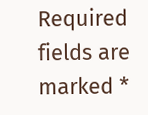Required fields are marked *